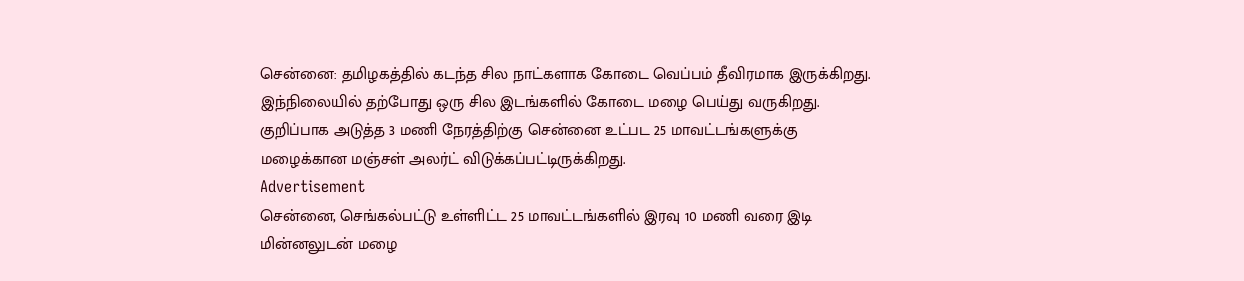சென்னை: தமிழகத்தில் கடந்த சில நாட்களாக கோடை வெப்பம் தீவிரமாக இருக்கிறது. இந்நிலையில் தற்போது ஒரு சில இடங்களில் கோடை மழை பெய்து வருகிறது. குறிப்பாக அடுத்த 3 மணி நேரத்திற்கு சென்னை உட்பட 25 மாவட்டங்களுக்கு மழைக்கான மஞ்சள் அலர்ட் விடுக்கப்பட்டிருக்கிறது.
Advertisement
சென்னை, செங்கல்பட்டு உள்ளிட்ட 25 மாவட்டங்களில் இரவு 10 மணி வரை இடி மின்னலுடன் மழை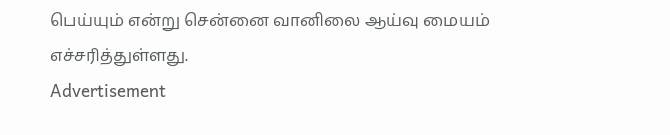பெய்யும் என்று சென்னை வானிலை ஆய்வு மையம் எச்சரித்துள்ளது.
Advertisement